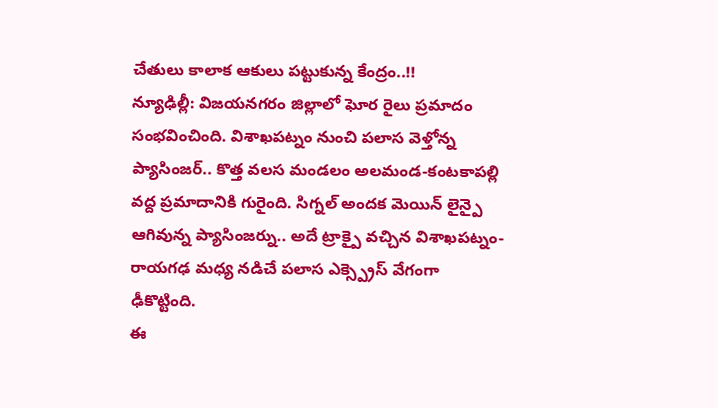చేతులు కాలాక ఆకులు పట్టుకున్న కేంద్రం..!!
న్యూఢిల్లీ: విజయనగరం జిల్లాలో ఘోర రైలు ప్రమాదం సంభవించింది. విశాఖపట్నం నుంచి పలాస వెళ్తోన్న ప్యాసింజర్.. కొత్త వలస మండలం అలమండ-కంటకాపల్లి వద్ద ప్రమాదానికి గురైంది. సిగ్నల్ అందక మెయిన్ లైన్పై ఆగివున్న ప్యాసింజర్ను.. అదే ట్రాక్పై వచ్చిన విశాఖపట్నం-రాయగఢ మధ్య నడిచే పలాస ఎక్స్ప్రెస్ వేగంగా ఢీకొట్టింది.
ఈ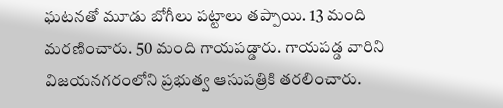ఘటనతో మూడు బోగీలు పట్టాలు తప్పాయి. 13 మంది మరణించారు. 50 మంది గాయపడ్డారు. గాయపడ్డ వారిని విజయనగరంలోని ప్రభుత్వ ఆసుపత్రికి తరలించారు.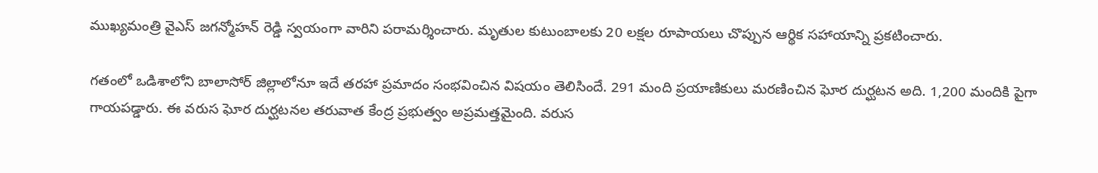ముఖ్యమంత్రి వైఎస్ జగన్మోహన్ రెడ్డి స్వయంగా వారిని పరామర్శించారు. మృతుల కుటుంబాలకు 20 లక్షల రూపాయలు చొప్పున ఆర్థిక సహాయాన్ని ప్రకటించారు.

గతంలో ఒడిశాలోని బాలాసోర్ జిల్లాలోనూ ఇదే తరహా ప్రమాదం సంభవించిన విషయం తెలిసిందే. 291 మంది ప్రయాణికులు మరణించిన ఘోర దుర్ఘటన అది. 1,200 మందికి పైగా గాయపడ్డారు. ఈ వరుస ఘోర దుర్ఘటనల తరువాత కేంద్ర ప్రభుత్వం అప్రమత్తమైంది. వరుస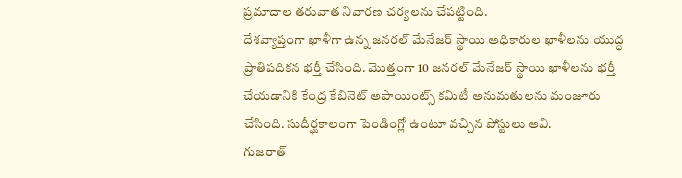ప్రమాదాల తరువాత నివారణ చర్యలను చేపట్టింది.
దేశవ్యాప్తంగా ఖాళీగా ఉన్న జనరల్ మేనేజర్ స్థాయి అధికారుల ఖాళీలను యుద్ధ ప్రాతిపదికన భర్తీ చేసింది. మొత్తంగా 10 జనరల్ మేనేజర్ స్థాయి ఖాళీలను భర్తీ చేయడానికి కేంద్ర కేబినెట్ అపాయింట్స్ కమిటీ అనుమతులను మంజూరు చేసింది. సుదీర్ఘకాలంగా పెండింగ్లో ఉంటూ వచ్చిన పోస్టులు అవి.
గుజరాత్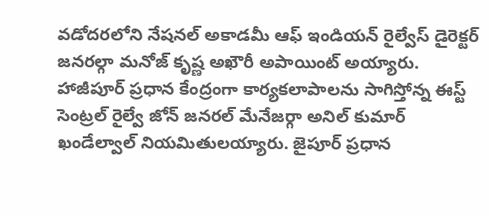వడోదరలోని నేషనల్ అకాడమీ ఆఫ్ ఇండియన్ రైల్వేస్ డైరెక్టర్ జనరల్గా మనోజ్ కృష్ణ అఖౌరీ అపాయింట్ అయ్యారు. హాజీపూర్ ప్రధాన కేంద్రంగా కార్యకలాపాలను సాగిస్తోన్న ఈస్ట్ సెంట్రల్ రైల్వే జోన్ జనరల్ మేనేజర్గా అనిల్ కుమార్ ఖండేల్వాల్ నియమితులయ్యారు. జైపూర్ ప్రధాన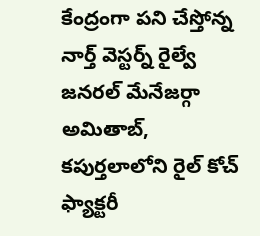కేంద్రంగా పని చేస్తోన్న నార్త్ వెస్టర్న్ రైల్వే జనరల్ మేనేజర్గా అమితాబ్, కపుర్తలాలోని రైల్ కోచ్ ఫ్యాక్టరీ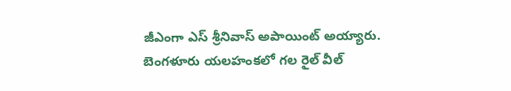జీఎంగా ఎస్ శ్రీనివాస్ అపాయింట్ అయ్యారు.
బెంగళూరు యలహంకలో గల రైల్ వీల్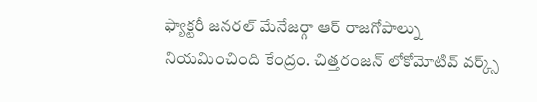ఫ్యాక్టరీ జనరల్ మేనేజర్గా ఆర్ రాజగోపాల్ను నియమించింది కేంద్రం. చిత్తరంజన్ లోకోమోటివ్ వర్క్స్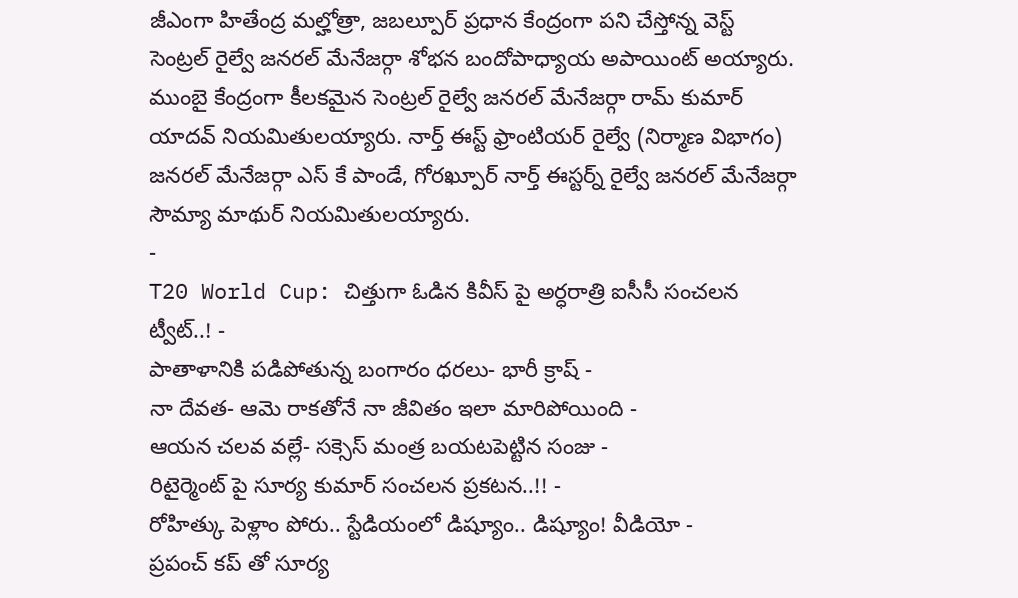జీఎంగా హితేంద్ర మల్హోత్రా, జబల్పూర్ ప్రధాన కేంద్రంగా పని చేస్తోన్న వెస్ట్ సెంట్రల్ రైల్వే జనరల్ మేనేజర్గా శోభన బందోపాధ్యాయ అపాయింట్ అయ్యారు.
ముంబై కేంద్రంగా కీలకమైన సెంట్రల్ రైల్వే జనరల్ మేనేజర్గా రామ్ కుమార్ యాదవ్ నియమితులయ్యారు. నార్త్ ఈస్ట్ ఫ్రాంటియర్ రైల్వే (నిర్మాణ విభాగం) జనరల్ మేనేజర్గా ఎస్ కే పాండే, గోరఖ్పూర్ నార్త్ ఈస్టర్న్ రైల్వే జనరల్ మేనేజర్గా సౌమ్యా మాథుర్ నియమితులయ్యారు.
-
T20 World Cup: చిత్తుగా ఓడిన కివీస్ పై అర్ధరాత్రి ఐసీసీ సంచలన ట్వీట్..! -
పాతాళానికి పడిపోతున్న బంగారం ధరలు- భారీ క్రాష్ -
నా దేవత- ఆమె రాకతోనే నా జీవితం ఇలా మారిపోయింది -
ఆయన చలవ వల్లే- సక్సెస్ మంత్ర బయటపెట్టిన సంజు -
రిటైర్మెంట్ పై సూర్య కుమార్ సంచలన ప్రకటన..!! -
రోహిత్కు పెళ్లాం పోరు.. స్టేడియంలో డిష్యూం.. డిష్యూం! వీడియో -
ప్రపంచ్ కప్ తో సూర్య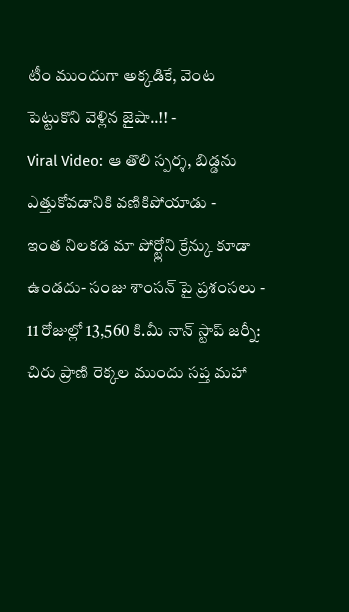టీం ముందుగా అక్కడికే, వెంట పెట్టుకొని వెళ్లిన జైషా..!! -
Viral Video: ఆ తొలి స్పర్శ, బిడ్డను ఎత్తుకోవడానికి వణికిపోయాడు -
ఇంత నిలకడ మా పోర్ట్లోని క్రేన్కు కూడా ఉండదు- సంజు శాంసన్ పై ప్రశంసలు -
11 రోజుల్లో 13,560 కి.మీ నాన్ స్టాప్ జర్నీ: చిరు ప్రాణి రెక్కల ముందు సప్త మహా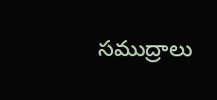సముద్రాలు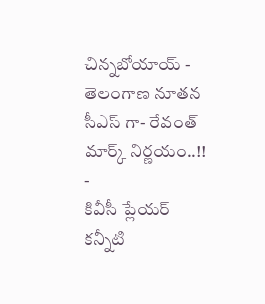చిన్నబోయాయ్ -
తెలంగాణ నూతన సీఎస్ గా- రేవంత్ మార్క్ నిర్ణయం..!! -
కివీసీ ప్లేయర్ కన్నీటి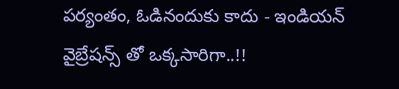పర్యంతం, ఓడినందుకు కాదు - ఇండియన్ వైబ్రేషన్స్ తో ఒక్కసారిగా..!!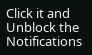Click it and Unblock the Notifications